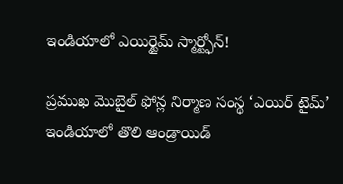ఇండియాలో ఎయిర్టైమ్ స్మార్ట్ఫోన్!

ప్రముఖ మొబైల్ ఫోన్ల నిర్మాణ సంస్థ ‘ఎయిర్ టైమ్’ ఇండియాలో తొలి ఆండ్రాయిడ్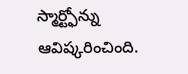స్మార్ట్ఫోన్ను ఆవిష్కరించింది.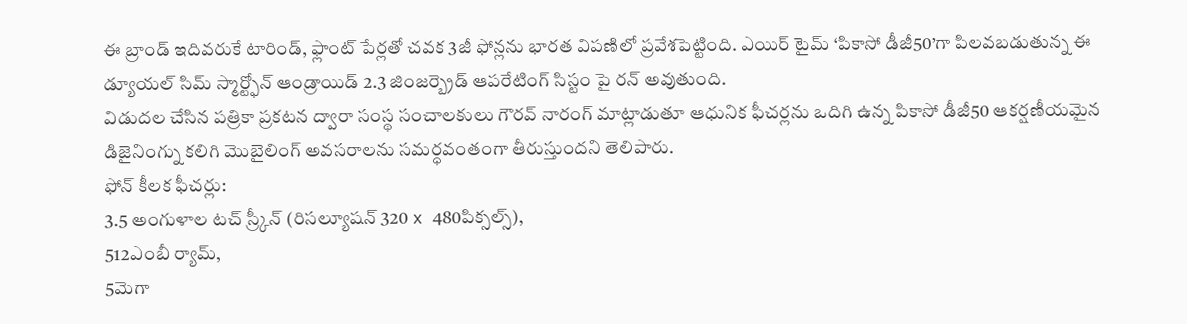ఈ బ్రాండ్ ఇదివరుకే టారిండ్, ఫ్లాంట్ పేర్లతో చవక 3జీ ఫోన్లను భారత విపణిలో ప్రవేశపెట్టింది. ఎయిర్ టైమ్ ‘పికాసో డీజీ50’గా పిలవబడుతున్న ఈ డ్యూయల్ సిమ్ స్మార్ట్ఫోన్ ఆండ్రాయిడ్ 2.3 జింజర్బ్రెడ్ ఆపరేటింగ్ సిస్టం పై రన్ అవుతుంది.
విడుదల చేసిన పత్రికా ప్రకటన ద్వారా సంస్థ సంచాలకులు గౌరవ్ నారంగ్ మాట్లాడుతూ ఆధునిక ఫీచర్లను ఒదిగి ఉన్న పికాసో డీజీ50 ఆకర్షణీయమైన డిజైనింగ్ను కలిగి మొబైలింగ్ అవసరాలను సమర్ధవంతంగా తీరుస్తుందని తెలిపారు.
ఫోన్ కీలక ఫీచర్లు:
3.5 అంగుళాల టచ్ స్ర్కీన్ (రిసల్యూషన్ 320 x 480పిక్సల్స్),
512ఎంబీ ర్యామ్,
5మెగా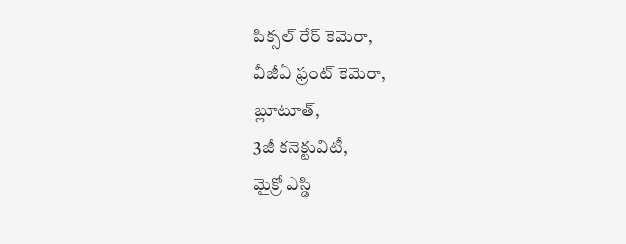పిక్సల్ రేర్ కెమెరా,
వీజీఏ ఫ్రంట్ కెమెరా,
బ్లూటూత్,
3జీ కనెక్టువిటీ,
మైక్రో ఎస్డి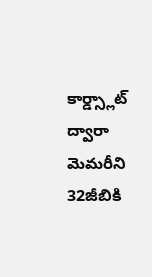కార్డ్స్లాట్ ద్వారా మెమరీని 32జీబికి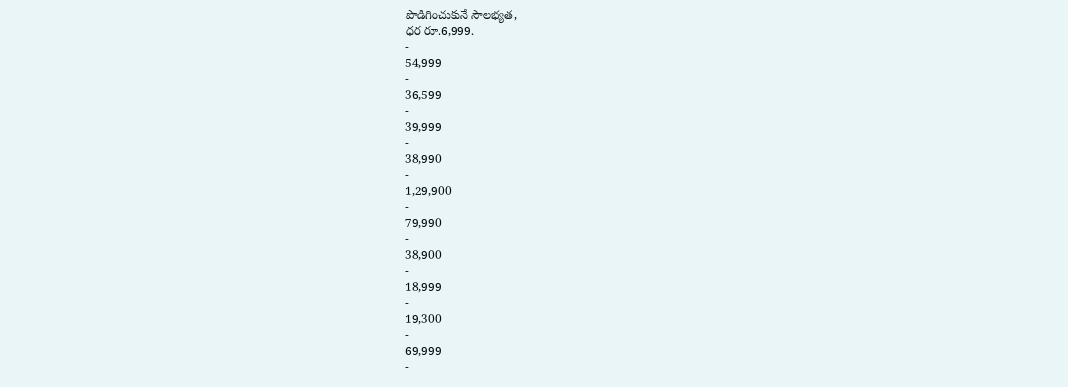పొడిగించుకునే సౌలభ్యత,
ధర రూ.6,999.
-
54,999
-
36,599
-
39,999
-
38,990
-
1,29,900
-
79,990
-
38,900
-
18,999
-
19,300
-
69,999
-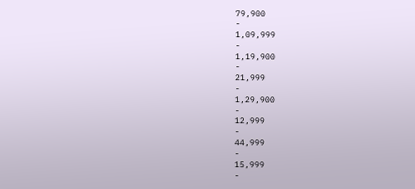79,900
-
1,09,999
-
1,19,900
-
21,999
-
1,29,900
-
12,999
-
44,999
-
15,999
-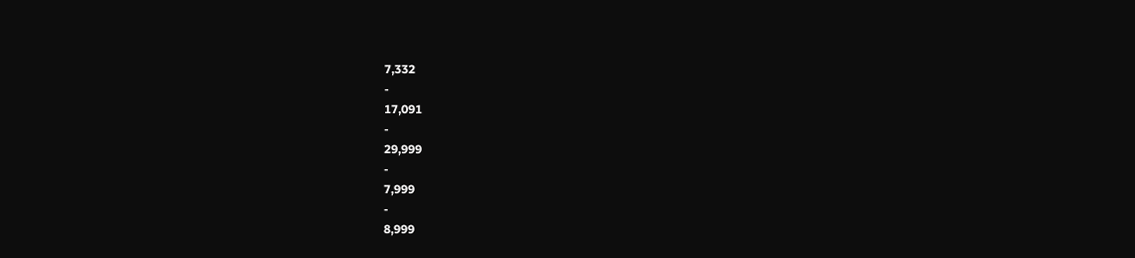7,332
-
17,091
-
29,999
-
7,999
-
8,999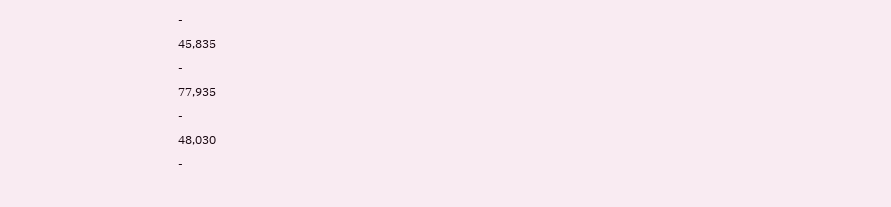-
45,835
-
77,935
-
48,030
-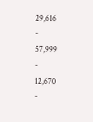29,616
-
57,999
-
12,670
-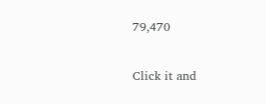79,470


Click it and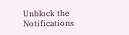Unblock the Notifications